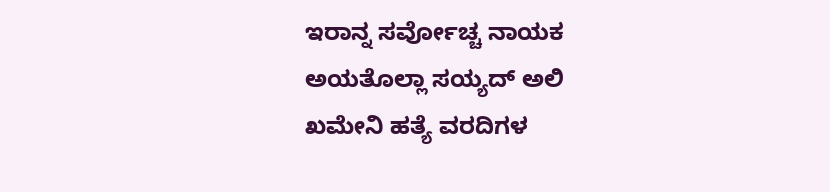ಇರಾನ್ನ ಸರ್ವೋಚ್ಚ ನಾಯಕ ಅಯತೊಲ್ಲಾ ಸಯ್ಯದ್ ಅಲಿ ಖಮೇನಿ ಹತ್ಯೆ ವರದಿಗಳ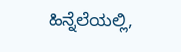ಹಿನ್ನೆಲೆಯಲ್ಲಿ,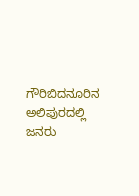ಗೌರಿಬಿದನೂರಿನ ಅಲಿಪುರದಲ್ಲಿ ಜನರು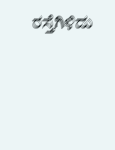ರಸ್ತೆಗಿಳಿದು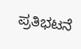ಪ್ರತಿಭಟನೆ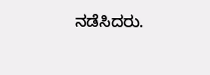ನಡೆಸಿದರು.